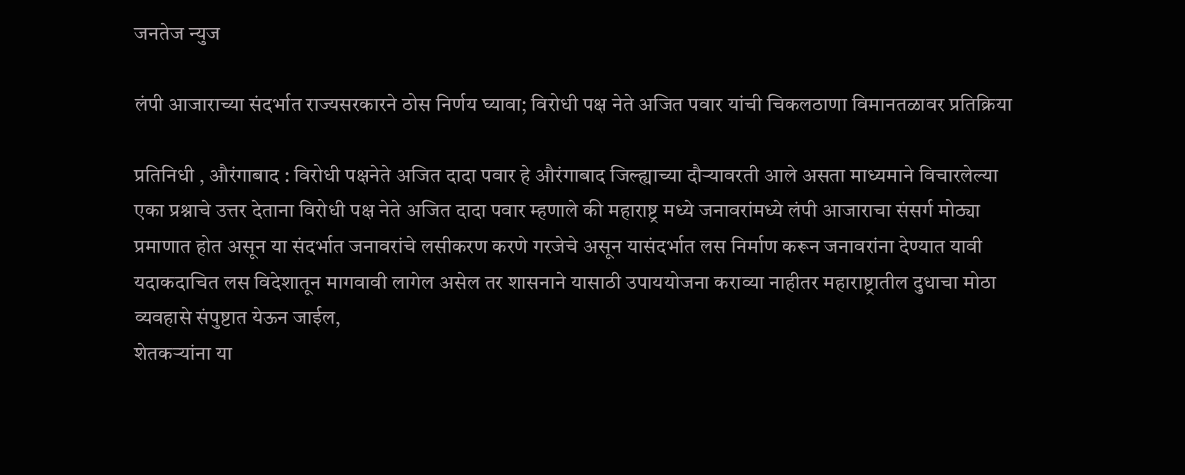जनतेज न्युज

लंपी आजाराच्या संदर्भात राज्यसरकारने ठोस निर्णय घ्यावा; विरोधी पक्ष नेते अजित पवार यांची चिकलठाणा विमानतळावर प्रतिक्रिया

प्रतिनिधी , औरंगाबाद : विरोधी पक्षनेते अजित दादा पवार हे औरंगाबाद जिल्ह्याच्या दौऱ्यावरती आले असता माध्यमाने विचारलेल्या एका प्रश्नाचे उत्तर देताना विरोधी पक्ष नेते अजित दादा पवार म्हणाले की महाराष्ट्र मध्ये जनावरांमध्ये लंपी आजाराचा संसर्ग मोठ्या प्रमाणात होत असून या संदर्भात जनावरांचे लसीकरण करणे गरजेचे असून यासंदर्भात लस निर्माण करून जनावरांना देण्यात यावी यदाकदाचित लस विदेशातून मागवावी लागेल असेल तर शासनाने यासाठी उपाययोजना कराव्या नाहीतर महाराष्ट्रातील दुधाचा मोठा व्यवहासे संपुष्टात येऊन जाईल,
शेतकऱ्यांना या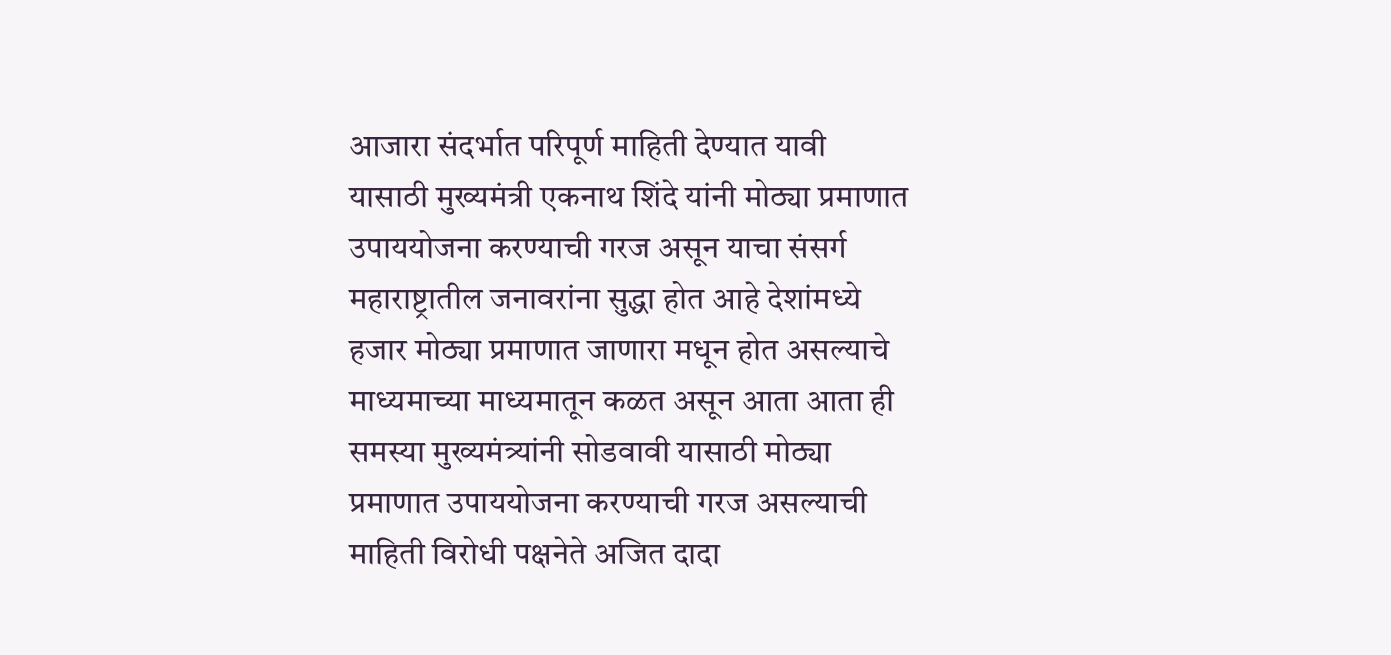आजारा संदर्भात परिपूर्ण माहिती देण्यात यावी यासाठी मुख्यमंत्री एकनाथ शिंदे यांनी मोठ्या प्रमाणात उपाययोजना करण्याची गरज असून याचा संसर्ग महाराष्ट्रातील जनावरांना सुद्धा होत आहे देशांमध्ये हजार मोठ्या प्रमाणात जाणारा मधून होत असल्याचे माध्यमाच्या माध्यमातून कळत असून आता आता ही समस्या मुख्यमंत्र्यांनी सोडवावी यासाठी मोठ्या प्रमाणात उपाययोजना करण्याची गरज असल्याची माहिती विरोधी पक्षनेते अजित दादा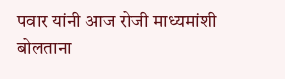पवार यांनी आज रोजी माध्यमांशी बोलताना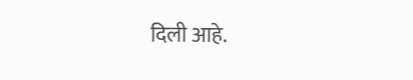दिली आहे.